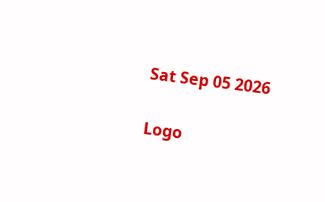Sat Sep 05 2026

Logo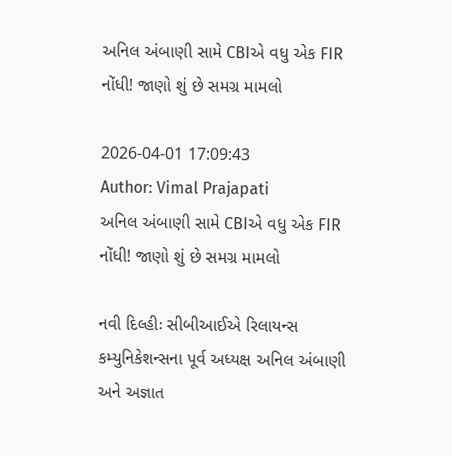અનિલ અંબાણી સામે CBIએ વધુ એક FIR નોંધી! જાણો શું છે સમગ્ર મામલો

2026-04-01 17:09:43
Author: Vimal Prajapati
અનિલ અંબાણી સામે CBIએ વધુ એક FIR નોંધી! જાણો શું છે સમગ્ર મામલો

નવી દિલ્હીઃ સીબીઆઈએ રિલાયન્સ કમ્યુનિકેશન્સના પૂર્વ અધ્યક્ષ અનિલ અંબાણી અને અજ્ઞાત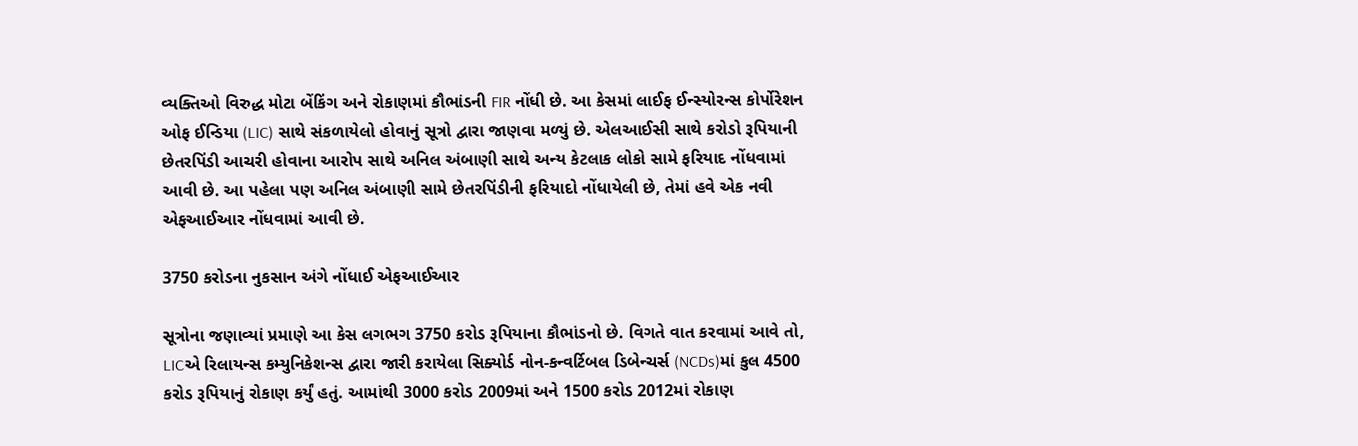વ્યક્તિઓ વિરુદ્ધ મોટા બેંકિંગ અને રોકાણમાં કૌભાંડની FIR નોંધી છે. આ કેસમાં લાઈફ ઈન્સ્યોરન્સ કોર્પોરેશન ઓફ ઈન્ડિયા (LIC) સાથે સંકળાયેલો હોવાનું સૂત્રો દ્વારા જાણવા મળ્યું છે. એલઆઈસી સાથે કરોડો રૂપિયાની છેતરપિંડી આચરી હોવાના આરોપ સાથે અનિલ અંબાણી સાથે અન્ય કેટલાક લોકો સામે ફરિયાદ નોંધવામાં આવી છે. આ પહેલા પણ અનિલ અંબાણી સામે છેતરપિંડીની ફરિયાદો નોંધાયેલી છે, તેમાં હવે એક નવી એફઆઈઆર નોંધવામાં આવી છે.

3750 કરોડના નુકસાન અંગે નોંધાઈ એફઆઈઆર

સૂત્રોના જણાવ્યાં પ્રમાણે આ કેસ લગભગ 3750 કરોડ રૂપિયાના કૌભાંડનો છે. વિગતે વાત કરવામાં આવે તો, LICએ રિલાયન્સ કમ્યુનિકેશન્સ દ્વારા જારી કરાયેલા સિક્યોર્ડ નોન-કન્વર્ટિબલ ડિબેન્ચર્સ (NCDs)માં કુલ 4500 કરોડ રૂપિયાનું રોકાણ કર્યું હતું. આમાંથી 3000 કરોડ 2009માં અને 1500 કરોડ 2012માં રોકાણ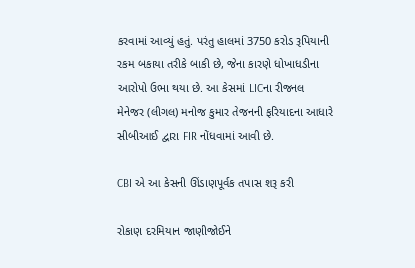કરવામાં આવ્યું હતું. પરંતુ હાલમાં 3750 કરોડ રૂપિયાની રકમ બકાયા તરીકે બાકી છે, જેના કારણે ધોખાધડીના આરોપો ઉભા થયા છે. આ કેસમાં LICના રીજનલ મેનેજર (લીગલ) મનોજ કુમાર તેજનની ફરિયાદના આધારે સીબીઆઈ દ્વારા FIR નોંધવામાં આવી છે.

CBI એ આ કેસની ઊંડાણપૂર્વક તપાસ શરૂ કરી

રોકાણ દરમિયાન જાણીજોઈને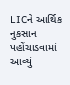LICને આર્થિક નુકસાન પહોંચાડવામાં આવ્યું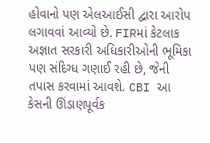હોવાનો પણ એલઆઈસી દ્વારા આરોપ લગાવવાં આવ્યો છે. FIRમાં કેટલાક અજ્ઞાત સરકારી અધિકારીઓની ભૂમિકા પણ સંદિગ્ધ ગણાઈ રહી છે, જેની તપાસ કરવામાં આવશે. CBI આ કેસની ઊંડાણપૂર્વક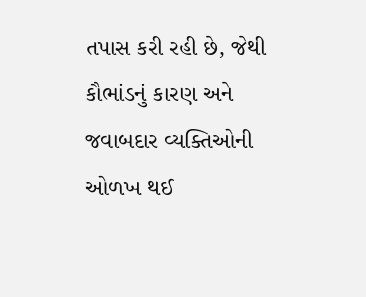તપાસ કરી રહી છે, જેથી કૌભાંડનું કારણ અને જવાબદાર વ્યક્તિઓની ઓળખ થઈ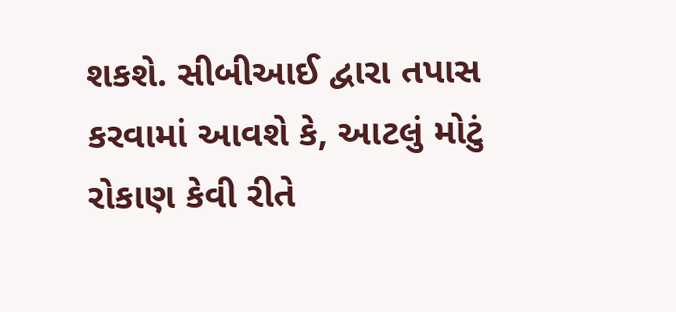શકશે. સીબીઆઈ દ્વારા તપાસ કરવામાં આવશે કે, આટલું મોટું રોકાણ કેવી રીતે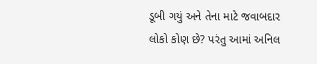ડૂબી ગયું અને તેના માટે જવાબદાર લોકો કોણ છે? પરંતુ આમાં અનિલ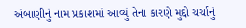અંબાણીનું નામ પ્રકાશમાં આવ્યું તેના કારણે મુદ્દો ચર્ચાનું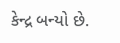કેન્દ્ર બન્યો છે.